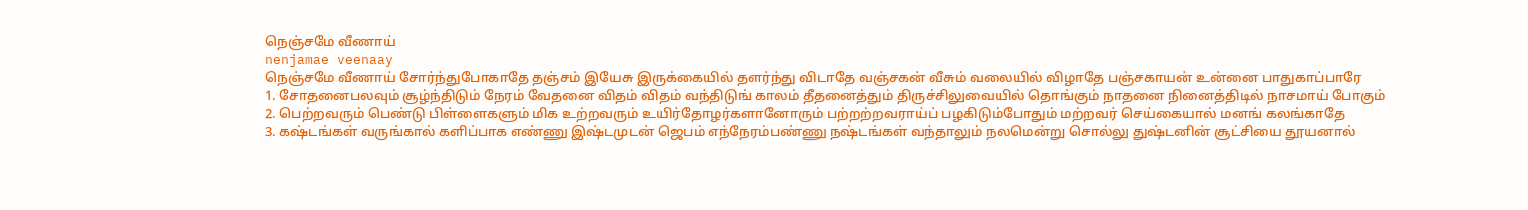நெஞ்சமே வீணாய்
nenjamae veenaay
நெஞ்சமே வீணாய் சோர்ந்துபோகாதே தஞ்சம் இயேசு இருக்கையில் தளர்ந்து விடாதே வஞ்சகன் வீசும் வலையில் விழாதே பஞ்சகாயன் உன்னை பாதுகாப்பாரே
1. சோதனைபலவும் சூழ்ந்திடும் நேரம் வேதனை விதம் விதம் வந்திடுங் காலம் தீதனைத்தும் திருச்சிலுவையில் தொங்கும் நாதனை நினைத்திடில் நாசமாய் போகும்
2. பெற்றவரும் பெண்டு பிள்ளைகளும் மிக உற்றவரும் உயிர்தோழர்களானோரும் பற்றற்றவராய்ப் பழகிடும்போதும் மற்றவர் செய்கையால் மனங் கலங்காதே
3. கஷ்டங்கள் வருங்கால் களிப்பாக எண்ணு இஷ்டமுடன் ஜெபம் எந்நேரம்பண்ணு நஷ்டங்கள் வந்தாலும் நலமென்று சொல்லு துஷ்டனின் சூட்சியை தூயனால்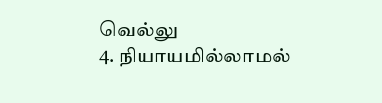வெல்லு
4. நியாயமில்லாமல்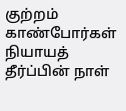குற்றம் காண்போர்கள் நியாயத் தீர்ப்பின் நாள்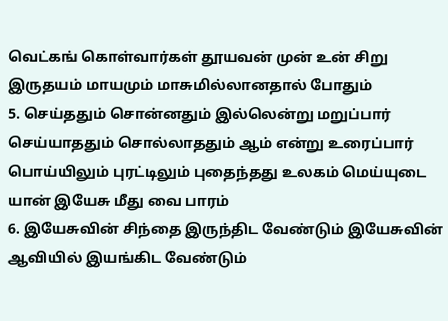வெட்கங் கொள்வார்கள் தூயவன் முன் உன் சிறு இருதயம் மாயமும் மாசுமில்லானதால் போதும்
5. செய்ததும் சொன்னதும் இல்லென்று மறுப்பார் செய்யாததும் சொல்லாததும் ஆம் என்று உரைப்பார் பொய்யிலும் புரட்டிலும் புதைந்தது உலகம் மெய்யுடை யான் இயேசு மீது வை பாரம்
6. இயேசுவின் சிந்தை இருந்திட வேண்டும் இயேசுவின் ஆவியில் இயங்கிட வேண்டும்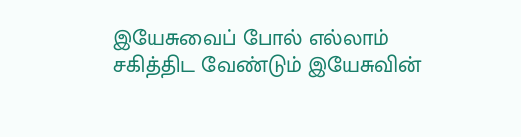இயேசுவைப் போல் எல்லாம் சகித்திட வேண்டும் இயேசுவின்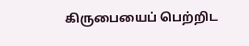கிருபையைப் பெற்றிட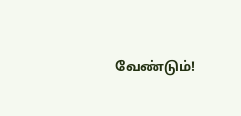வேண்டும்!